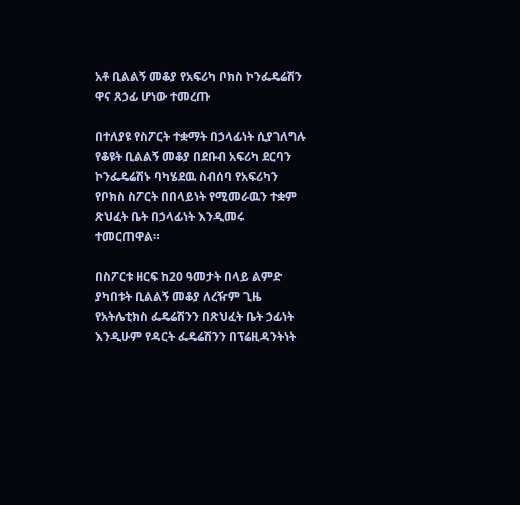አቶ ቢልልኝ መቆያ የአፍሪካ ቦክስ ኮንፌዴሬሽን ዋና ጸኃፊ ሆነው ተመረጡ

በተለያዩ የስፖርት ተቋማት በኃላፊነት ሲያገለግሉ የቆዩት ቢልልኝ መቆያ በደቡብ አፍሪካ ደርባን ኮንፌዴሬሽኑ ባካሄደዉ ስብሰባ የአፍሪካን የቦክስ ስፖርት በበላይነት የሚመራዉን ተቋም ጽህፈት ቤት በኃላፊነት እንዲመሩ ተመርጠዋል።

በስፖርቱ ዘርፍ ከ20 ዓመታት በላይ ልምድ ያካበቱት ቢልልኝ መቆያ ለረዥም ጊዜ የአትሌቲክስ ፌዴሬሽንን በጽህፈት ቤት ኃፊነት እንዲሁም የዳርት ፌዴሬሽንን በፕሬዚዳንትነት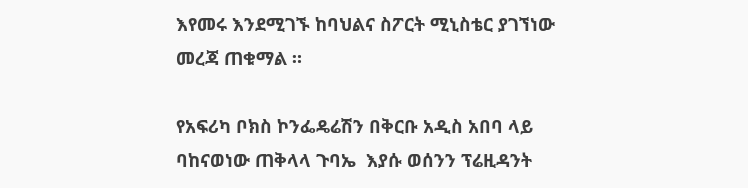እየመሩ እንደሚገኙ ከባህልና ስፖርት ሚኒስቴር ያገኘነው መረጃ ጠቁማል ።

የአፍሪካ ቦክስ ኮንፌዴሬሽን በቅርቡ አዲስ አበባ ላይ ባከናወነው ጠቅላላ ጉባኤ  እያሱ ወሰንን ፕሬዚዳንት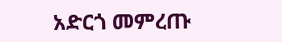አድርጎ መምረጡ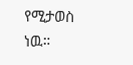የሚታወስ ነዉ።